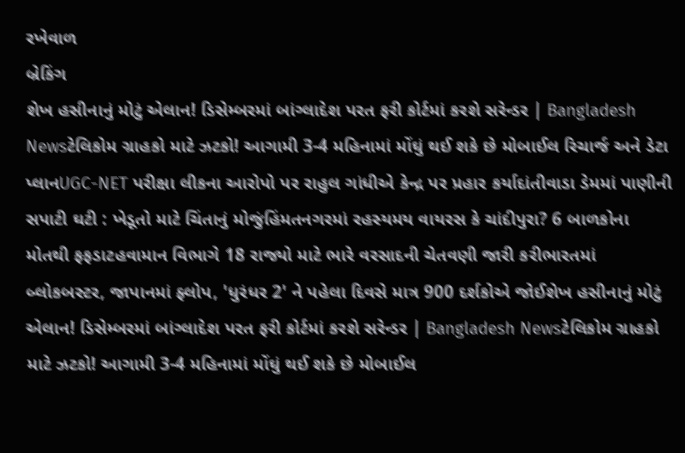રખેવાળ
બ્રેકિંગ
શેખ હસીનાનું મોટું એલાન! ડિસેમ્બરમાં બાંગ્લાદેશ પરત ફરી કોર્ટમાં કરશે સરેન્ડર | Bangladesh Newsટેલિકોમ ગ્રાહકો માટે ઝટકો! આગામી 3-4 મહિનામાં મોંઘું થઈ શકે છે મોબાઈલ રિચાર્જ અને ડેટા પ્લાનUGC-NET પરીક્ષા લીકના આરોપો પર રાહુલ ગાંધીએ કેન્દ્ર પર પ્રહાર કર્યાદાંતીવાડા ડેમમાં પાણીની સપાટી ઘટી : ખેડૂતો માટે ચિંતાનું મોજુંહિંમતનગરમાં રહસ્યમય વાયરસ કે ચાંદીપુરા? 6 બાળકોના મોતથી ફફડાટહવામાન વિભાગે 18 રાજ્યો માટે ભારે વરસાદની ચેતવણી જારી કરીભારતમાં બ્લોકબસ્ટર, જાપાનમાં ફ્લોપ, 'ધુરંધર 2' ને પહેલા દિવસે માત્ર 900 દર્શકોએ જોઈશેખ હસીનાનું મોટું એલાન! ડિસેમ્બરમાં બાંગ્લાદેશ પરત ફરી કોર્ટમાં કરશે સરેન્ડર | Bangladesh Newsટેલિકોમ ગ્રાહકો માટે ઝટકો! આગામી 3-4 મહિનામાં મોંઘું થઈ શકે છે મોબાઈલ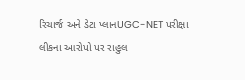રિચાર્જ અને ડેટા પ્લાનUGC-NET પરીક્ષા લીકના આરોપો પર રાહુલ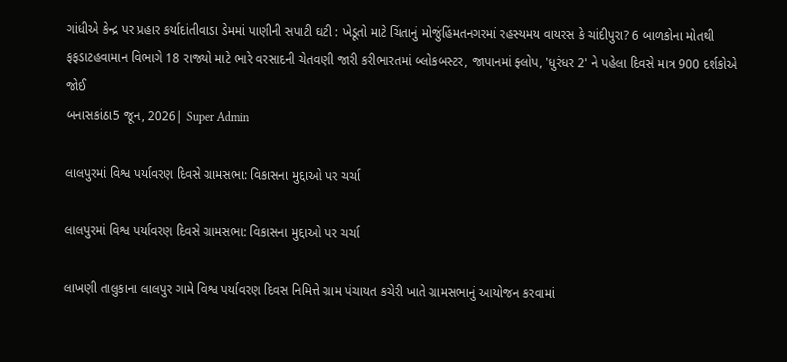ગાંધીએ કેન્દ્ર પર પ્રહાર કર્યાદાંતીવાડા ડેમમાં પાણીની સપાટી ઘટી : ખેડૂતો માટે ચિંતાનું મોજુંહિંમતનગરમાં રહસ્યમય વાયરસ કે ચાંદીપુરા? 6 બાળકોના મોતથી ફફડાટહવામાન વિભાગે 18 રાજ્યો માટે ભારે વરસાદની ચેતવણી જારી કરીભારતમાં બ્લોકબસ્ટર, જાપાનમાં ફ્લોપ, 'ધુરંધર 2' ને પહેલા દિવસે માત્ર 900 દર્શકોએ જોઈ
બનાસકાંઠા5 જૂન, 2026| Super Admin

લાલપુરમાં વિશ્વ પર્યાવરણ દિવસે ગ્રામસભા: વિકાસના મુદ્દાઓ પર ચર્ચા

લાલપુરમાં વિશ્વ પર્યાવરણ દિવસે ગ્રામસભા: વિકાસના મુદ્દાઓ પર ચર્ચા

લાખણી તાલુકાના લાલપુર ગામે વિશ્વ પર્યાવરણ દિવસ નિમિત્તે ગ્રામ પંચાયત કચેરી ખાતે ગ્રામસભાનું આયોજન કરવામાં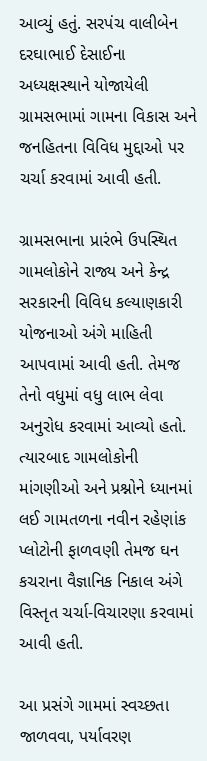આવ્યું હતું. સરપંચ વાલીબેન દરઘાભાઈ દેસાઈના અધ્યક્ષસ્થાને યોજાયેલી ગ્રામસભામાં ગામના વિકાસ અને જનહિતના વિવિધ મુદ્દાઓ પર ચર્ચા કરવામાં આવી હતી.

ગ્રામસભાના પ્રારંભે ઉપસ્થિત ગામલોકોને રાજ્ય અને કેન્દ્ર સરકારની વિવિધ કલ્યાણકારી યોજનાઓ અંગે માહિતી આપવામાં આવી હતી. તેમજ તેનો વધુમાં વધુ લાભ લેવા અનુરોધ કરવામાં આવ્યો હતો. ત્યારબાદ ગામલોકોની માંગણીઓ અને પ્રશ્નોને ધ્યાનમાં લઈ ગામતળના નવીન રહેણાંક પ્લોટોની ફાળવણી તેમજ ઘન કચરાના વૈજ્ઞાનિક નિકાલ અંગે વિસ્તૃત ચર્ચા-વિચારણા કરવામાં આવી હતી.

આ પ્રસંગે ગામમાં સ્વચ્છતા જાળવવા, પર્યાવરણ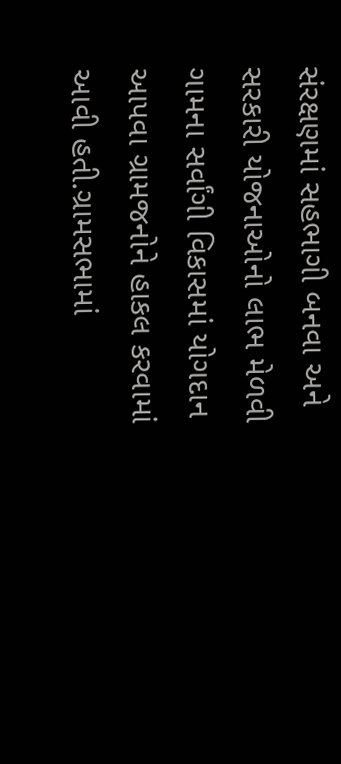સંરક્ષણમાં સહભાગી બનવા અને સરકારી યોજનાઓનો લાભ મેળવી ગામના સર્વાંગી વિકાસમાં યોગદાન આપવા ગ્રામજનોને હાકલ કરવામાં આવી હતી.ગ્રામસભામાં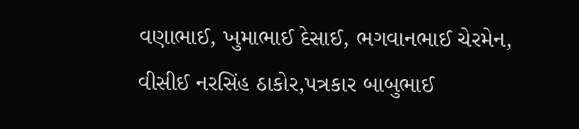વણાભાઈ, ખુમાભાઈ દેસાઈ, ભગવાનભાઈ ચેરમેન, વીસીઈ નરસિંહ ઠાકોર,પત્રકાર બાબુભાઈ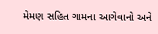મેમણ સહિત ગામના આગેવાનો અને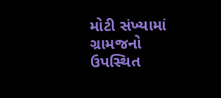મોટી સંખ્યામાં ગ્રામજનો ઉપસ્થિત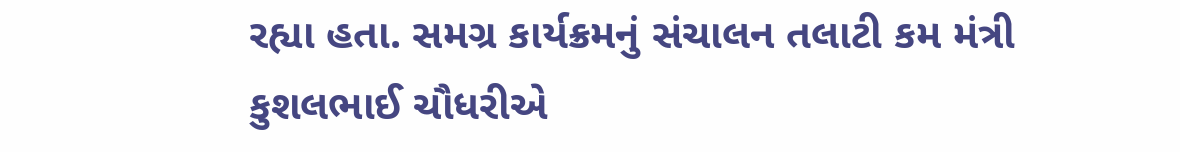રહ્યા હતા. સમગ્ર કાર્યક્રમનું સંચાલન તલાટી કમ મંત્રી કુશલભાઈ ચૌધરીએ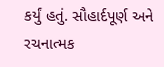કર્યું હતું. સૌહાર્દપૂર્ણ અને રચનાત્મક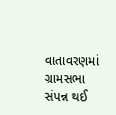વાતાવરણમાં ગ્રામસભા સંપન્ન થઈ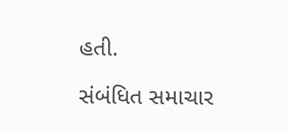હતી.

સંબંધિત સમાચાર